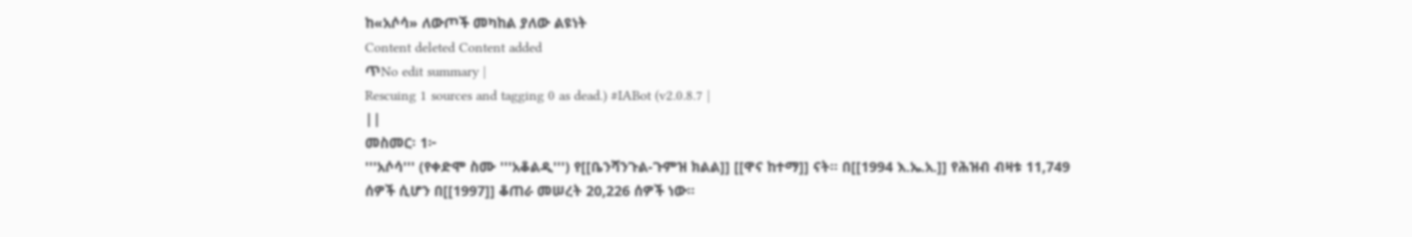ከ«አሶሳ» ለውጦች መካከል ያለው ልዩነት
Content deleted Content added
ጥNo edit summary |
Rescuing 1 sources and tagging 0 as dead.) #IABot (v2.0.8.7 |
||
መስመር፡ 1፦
'''አሶሳ''' (የቀድሞ ስሙ '''አቆልዲ''') የ[[ቤንሻንጉል-ጉምዝ ክልል]] [[ዋና ከተማ]] ናት። በ[[1994 እ.ኤ.አ.]] የሕዝብ ብዛቱ 11,749 ሰዎች ሲሆን በ[[1997]] ቆጠራ መሠረት 20,226 ሰዎች ነው።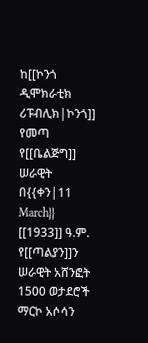ከ[[ኮንጎ ዲሞክራቲክ ሪፑብሊክ|ኮንጎ]] የመጣ የ[[ቤልጅግ]] ሠራዊት በ{{ቀን|11 March}} [[1933]] ዓ.ም. የ[[ጣልያን]]ን ሠራዊት አሸንፎት 1500 ወታደሮች ማርኮ አሶሳን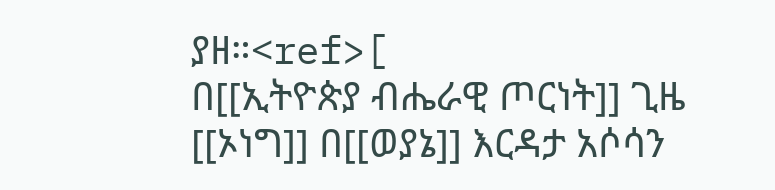ያዘ።<ref>[
በ[[ኢትዮጵያ ብሔራዊ ጦርነት]] ጊዜ [[ኦነግ]] በ[[ወያኔ]] እርዳታ አሶሳን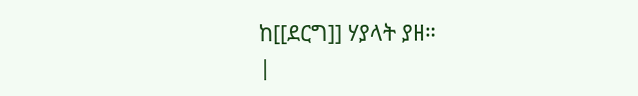ከ[[ደርግ]] ሃያላት ያዘ።
|